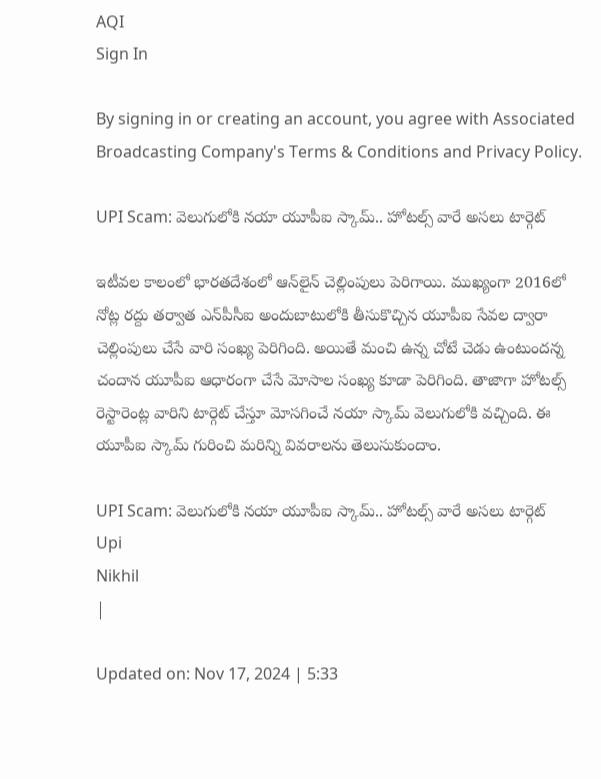AQI
Sign In

By signing in or creating an account, you agree with Associated Broadcasting Company's Terms & Conditions and Privacy Policy.

UPI Scam: వెలుగులోకి నయా యూపీఐ స్కామ్.. హోటల్స్ వారే అసలు టార్గెట్

ఇటీవల కాలంలో భారతదేశంలో ఆన్‌లైన్ చెల్లింపులు పెరిగాయి. ముఖ్యంగా 2016లో నోట్ల రద్దు తర్వాత ఎన్‌పీసీఐ అందుబాటులోకి తీసుకొచ్చిన యూపీఐ సేవల ద్వారా చెల్లింపులు చేసే వారి సంఖ్య పెరిగింది. అయితే మంచి ఉన్న చోటే చెడు ఉంటుందన్న చందాన యూపీఐ ఆధారంగా చేసే మోసాల సంఖ్య కూడా పెరిగింది. తాజాగా హోటల్స్ రెస్టారెంట్ల వారిని టార్గెట్ చేస్తూ మోసగించే నయా స్కామ్ వెలుగులోకి వచ్చింది. ఈ యూపీఐ స్కామ్ గురించి మరిన్ని వివరాలను తెలుసుకుందాం.

UPI Scam: వెలుగులోకి నయా యూపీఐ స్కామ్.. హోటల్స్ వారే అసలు టార్గెట్
Upi
Nikhil
|

Updated on: Nov 17, 2024 | 5:33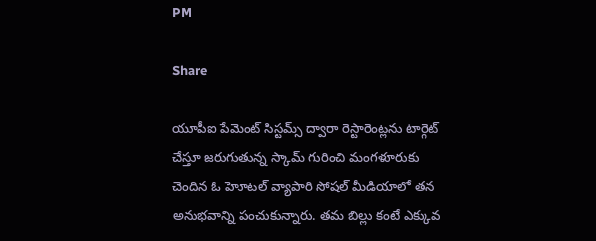PM

Share

యూపీఐ పేమెంట్ సిస్టమ్స్ ద్వారా రెస్టారెంట్లను టార్గెట్ చేస్తూ జరుగుతున్న స్కామ్ గురించి మంగళూరుకు చెందిన ఓ హెూటల్ వ్యాపారి సోషల్ మీడియాలో తన అనుభవాన్ని పంచుకున్నారు. తమ బిల్లు కంటే ఎక్కువ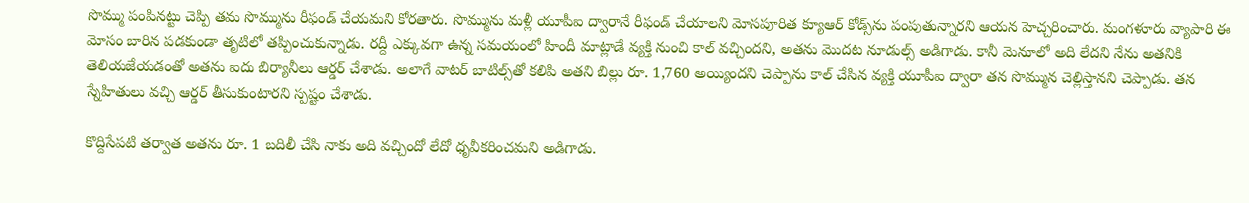సొమ్ము పంపినట్టు చెప్పి తమ సొమ్మును రీఫండ్ చేయమని కోరతారు. సొమ్మును మళ్లీ యూపీఐ ద్వారానే రీఫండ్ చేయాలని మోసపూరిత క్యూఆర్ కోడ్స్‌ను పంపుతున్నారని ఆయన హెచ్చరించారు. మంగళూరు వ్యాపారి ఈ మోసం బారిన పడకుండా తృటిలో తప్పించుకున్నాడు. రద్దీ ఎక్కువగా ఉన్న సమయంలో హిందీ మాట్లాడే వ్యక్తి నుంచి కాల్ వచ్చిందని, అతను మొదట నూడుల్స్ అడిగాడు. కానీ మెనూలో అది లేదని నేను అతనికి తెలియజేయడంతో అతను ఐదు బిర్యానీలు ఆర్డర్ చేశాడు. అలాగే వాటర్ బాటిల్స్‌తో కలిపి అతని బిల్లు రూ. 1,760 అయ్యిందని చెప్పాను కాల్ చేసిన వ్యక్తి యూపీఐ ద్వారా తన సొమ్మున చెల్లిస్తానని చెప్పాడు. తన స్నేహితులు వచ్చి ఆర్డర్ తీసుకుంటారని స్పష్టం చేశాడు.

కొద్దిసేపటి తర్వాత అతను రూ. 1 బదిలీ చేసి నాకు అది వచ్చిందో లేదో ధృవీకరించమని అడిగాడు.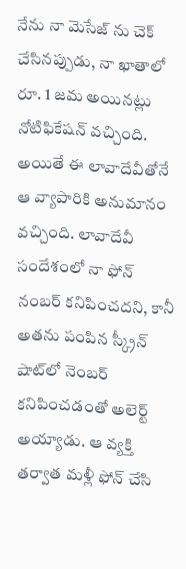నేను నా మెసేజ్ ను చెక్ చేసినప్పుడు, నా ఖాతాలో రూ. 1 జమ అయినట్లు నోటిఫికేషన్ వచ్చింది. అయితే ఈ లావాదేవీతోనే ఆ వ్యాపారికి అనుమానం వచ్చింది. లావాదేవీ సందేశంలో నా ఫోన్ నంబర్ కనిపించదని, కానీ అతను పంపిన స్క్రీన్ షాట్‌లో నెంబర్ కనిపించడంతో అలెర్ట్ అయ్యాడు. ఆ వ్యక్తి తర్వాత మళ్లీ ఫోన్ చేసి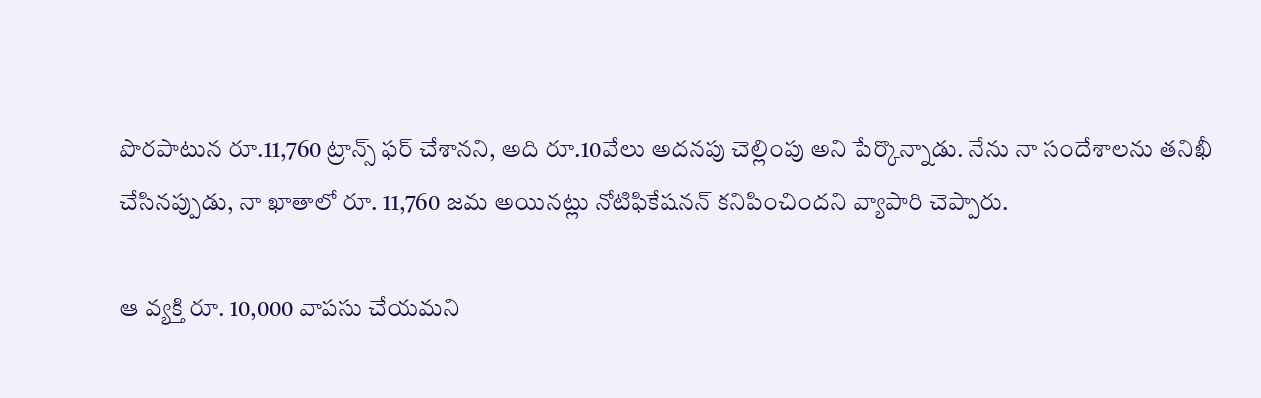పొరపాటున రూ.11,760 ట్రాన్స్ ఫర్ చేశానని, అది రూ.10వేలు అదనపు చెల్లింపు అని పేర్కొన్నాడు. నేను నా సందేశాలను తనిఖీ చేసినప్పుడు, నా ఖాతాలో రూ. 11,760 జమ అయినట్లు నోటిఫికేషనన్ కనిపించిందని వ్యాపారి చెప్పారు.

ఆ వ్యక్తి రూ. 10,000 వాపసు చేయమని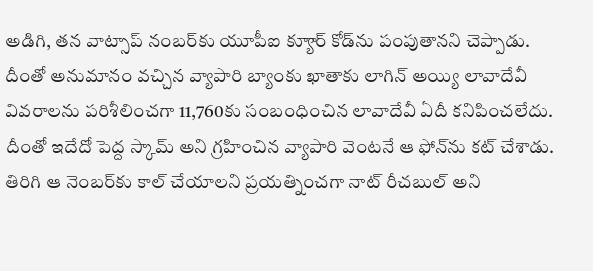అడిగి, తన వాట్సాప్ నంబర్‌కు యూపీఐ క్యూార్ కోడ్‌ను పంపుతానని చెప్పాడు. దీంతో అనుమానం వచ్చిన వ్యాపారి బ్యాంకు ఖాతాకు లాగిన్ అయ్యి లావాదేవీ వివరాలను పరిశీలించగా 11,760కు సంబంధించిన లావాదేవీ ఏదీ కనిపించలేదు.  దీంతో ఇదేదో పెద్ద స్కామ్ అని గ్రహించిన వ్యాపారి వెంటనే ఆ ఫోన్‌ను కట్ చేశాడు. తిరిగి ఆ నెంబర్‌కు కాల్ చేయాలని ప్రయత్నించగా నాట్ రీచబుల్ అని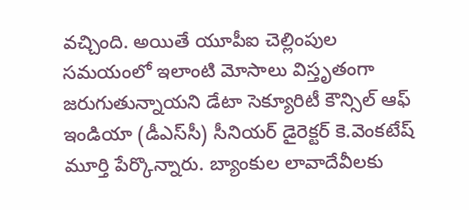వచ్చింది. అయితే యూపీఐ చెల్లింపుల సమయంలో ఇలాంటి మోసాలు విస్తృతంగా జరుగుతున్నాయని డేటా సెక్యూరిటీ కౌన్సిల్ ఆఫ్ ఇండియా (డీఎస్‌సీ) సీనియర్ డైరెక్టర్ కె.వెంకటేష్ మూర్తి పేర్కొన్నారు. బ్యాంకుల లావాదేవీలకు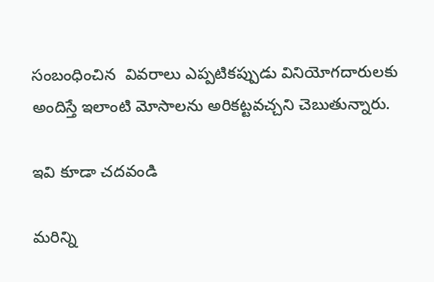సంబంధించిన  వివరాలు ఎప్పటికప్పుడు వినియోగదారులకు అందిస్తే ఇలాంటి మోసాలను అరికట్టవచ్చని చెబుతున్నారు.

ఇవి కూడా చదవండి

మరిన్ని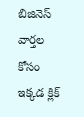బిజినెస్ వార్తల కోసం ఇక్కడ క్లిక్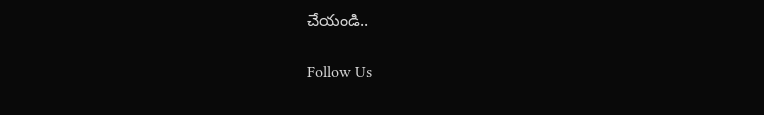చేయండి..

Follow Us